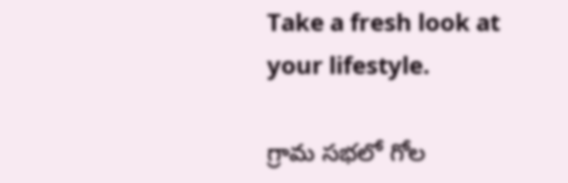Take a fresh look at your lifestyle.

గ్రామ సభలో గోల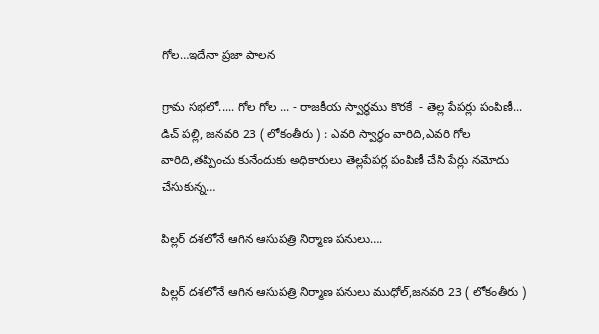గోల…ఇదేనా ప్రజా పాలన

గ్రామ సభలో..... గోల గోల ... - రాజకీయ స్వార్థము కొరకే  - తెల్ల పేపర్లు పంపిణీ... డిచ్ పల్లి, జనవరి 23 ( లోకంతీరు ) : ఎవరి స్వార్థం వారిది,ఎవరి గోల వారిది,తప్పించు కునేందుకు అధికారులు తెల్లపేపర్ల పంపిణీ చేసి పేర్లు నమోదు చేసుకున్న…

పిల్లర్ దశలోనే ఆగిన ఆసుపత్రి నిర్మాణ పనులు….

పిల్లర్ దశలోనే ఆగిన ఆసుపత్రి నిర్మాణ పనులు ముధోల్,జనవరి 23 ( లోకంతీరు )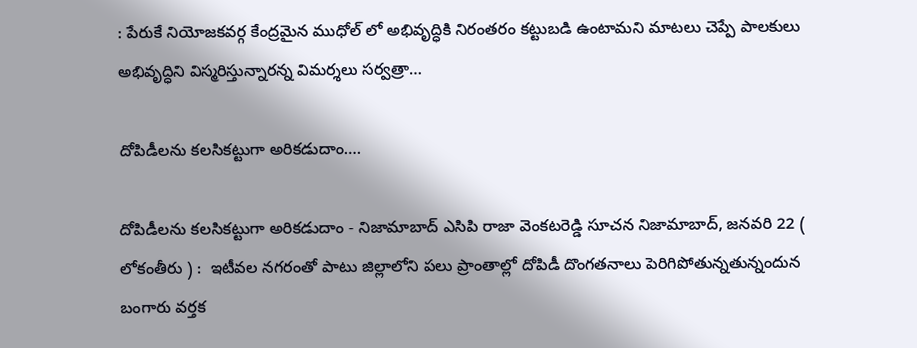: పేరుకే నియోజకవర్గ కేంద్రమైన ముధోల్ లో అభివృద్ధికి నిరంతరం కట్టుబడి ఉంటామని మాటలు చెప్పే పాలకులు అభివృద్ధిని విస్మరిస్తున్నారన్న విమర్శలు సర్వత్రా…

దోపిడీలను కలసికట్టుగా అరికడుదాం….

దోపిడీలను కలసికట్టుగా అరికడుదాం - నిజామాబాద్ ఎసిపి రాజా వెంకటరెడ్డి సూచన నిజామాబాద్, జనవరి 22 ( లోకంతీరు ) :  ఇటీవల నగరంతో పాటు జిల్లాలోని పలు ప్రాంతాల్లో దోపిడీ దొంగతనాలు పెరిగిపోతున్నతున్నందున బంగారు వర్తక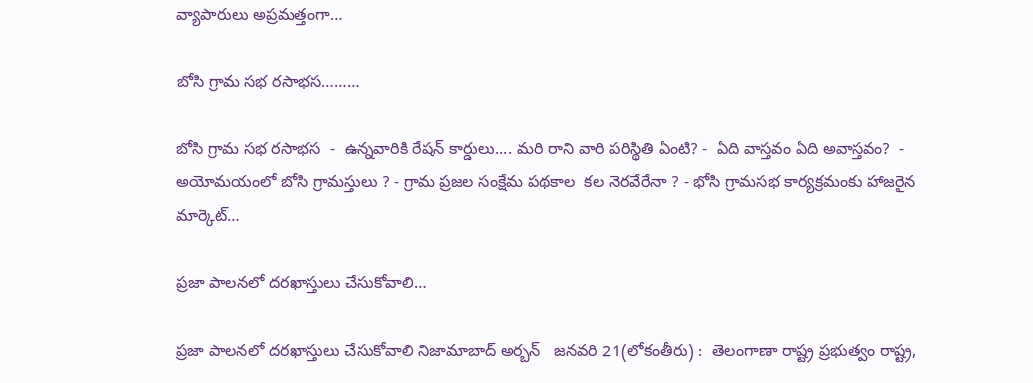వ్యాపారులు అప్రమత్తంగా…

బోసి గ్రామ సభ రసాభస………

బోసి గ్రామ సభ రసాభస  -  ఉన్నవారికి రేషన్ కార్డులు.... మరి రాని వారి పరిస్థితి ఏంటి? -  ఏది వాస్తవం ఏది అవాస్తవం?  -  అయోమయంలో బోసి గ్రామస్తులు ? - గ్రామ ప్రజల సంక్షేమ పథకాల  కల నెరవేరేనా ? - భోసి గ్రామసభ కార్యక్రమంకు హాజరైన మార్కెట్…

ప్రజా పాలనలో దరఖాస్తులు చేసుకోవాలి…

ప్రజా పాలనలో దరఖాస్తులు చేసుకోవాలి నిజామాబాద్ అర్బన్   జనవరి 21(లోకంతీరు) :  తెలంగాణా రాష్ట్ర ప్రభుత్వం రాష్ట్ర,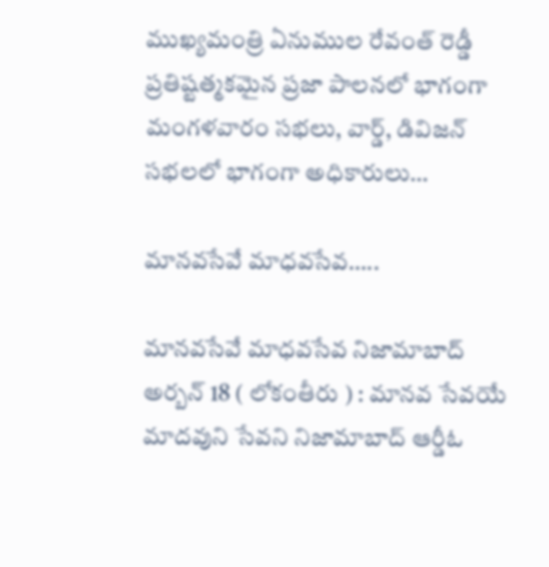ముఖ్యమంత్రి ఏనుముల రేవంత్ రెడ్డీ ప్రతిష్టత్మకమైన ప్రజా పాలనలో భాగంగా మంగళవారం సభలు, వార్డ్, డివిజన్ సభలలో భాగంగా అధికారులు…

మానవసేవే మాధవసేవ…..

మానవసేవే మాధవసేవ నిజామాబాద్ అర్బన్ 18 ( లోకంతీరు ) : మానవ సేవయే మాదవుని సేవని నిజామాబాద్ ఆర్డీఓ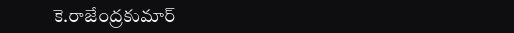కె.రాజేంద్రకుమార్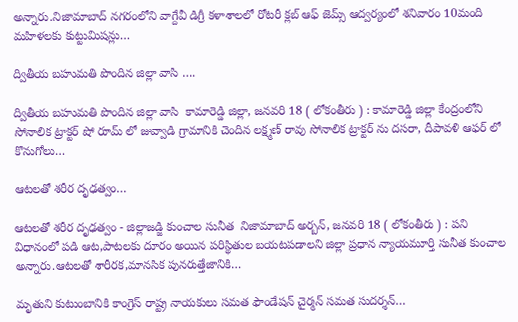అన్నారు.నిజామాబాద్ నగరంలోని వాగ్దేవీ డిగ్రీ కళాశాలలో రోటరీ క్లబ్ ఆఫ్ జెమ్స్ ఆద్వర్యంలో శనివారం 10మంది మహిళలకు కుట్టుమిషన్లు…

ద్వితీయ బహుమతి పొందిన జిల్లా వాసి ….

ద్వితీయ బహుమతి పొందిన జిల్లా వాసి  కామారెడ్డి జిల్లా, జనవరి 18 ( లోకంతీరు ) : కామారెడ్డి జిల్లా కేంద్రంలోని సోనాలిక ట్రాక్టర్ షో రూమ్ లో జువ్వాడి గ్రామానికి చెందిన లక్ష్మణ్ రావు సోనాలిక ట్రాక్టర్ ను దసరా, దీపావళి ఆఫర్ లో కొనుగోలు…

ఆటలతో శరీర దృఢత్వం…

ఆటలతో శరీర దృఢత్వం - జిల్లాజడ్జి కుంచాల సునీత  నిజామాబాద్ అర్బన్, జనవరి 18 ( లోకంతీరు ) : పని విధానంలో పడి ఆట,పాటలకు దూరం అయిన పరిస్థితుల బయటపడాలని జిల్లా ప్రధాన న్యాయమూర్తి సునీత కుంచాల అన్నారు.ఆటలతో శారీరక,మానసిక పునరుత్తేజానికి…

మృతుని కుటుంబానికి కాంగ్రెస్ రాష్ట్ర నాయకులు సమత ఫౌండేషన్ చైర్మన్ సమత సుదర్శన్…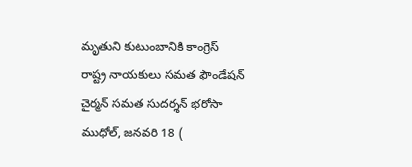మృతుని కుటుంబానికి కాంగ్రెస్ రాష్ట్ర నాయకులు సమత ఫౌండేషన్ చైర్మన్ సమత సుదర్శన్ భరోసా ముధోల్, జనవరి 18 (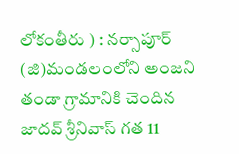లోకంతీరు ) : నర్సాపూర్ (జి)మండలంలోని అంజని తండా గ్రామానికి చెందిన జాదవ్ శ్రీనివాస్ గత 11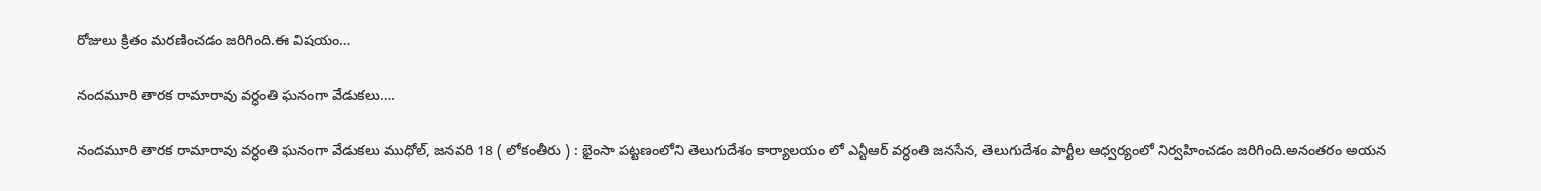రోజులు క్రితం మరణించడం జరిగింది.ఈ విషయం…

నందమూరి తారక రామారావు వర్ధంతి ఘనంగా వేడుకలు….

నందమూరి తారక రామారావు వర్ధంతి ఘనంగా వేడుకలు ముధోల్, జనవరి 18 ( లోకంతీరు ) : భైంసా పట్టణంలోని తెలుగుదేశం కార్యాలయం లో ఎన్టీఆర్ వర్ధంతి జనసేన, తెలుగుదేశం పార్టీల ఆధ్వర్యంలో నిర్వహించడం జరిగింది.అనంతరం అయన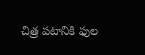చిత్ర పటానికి ఫుల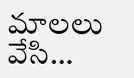మాలలు వేసి…